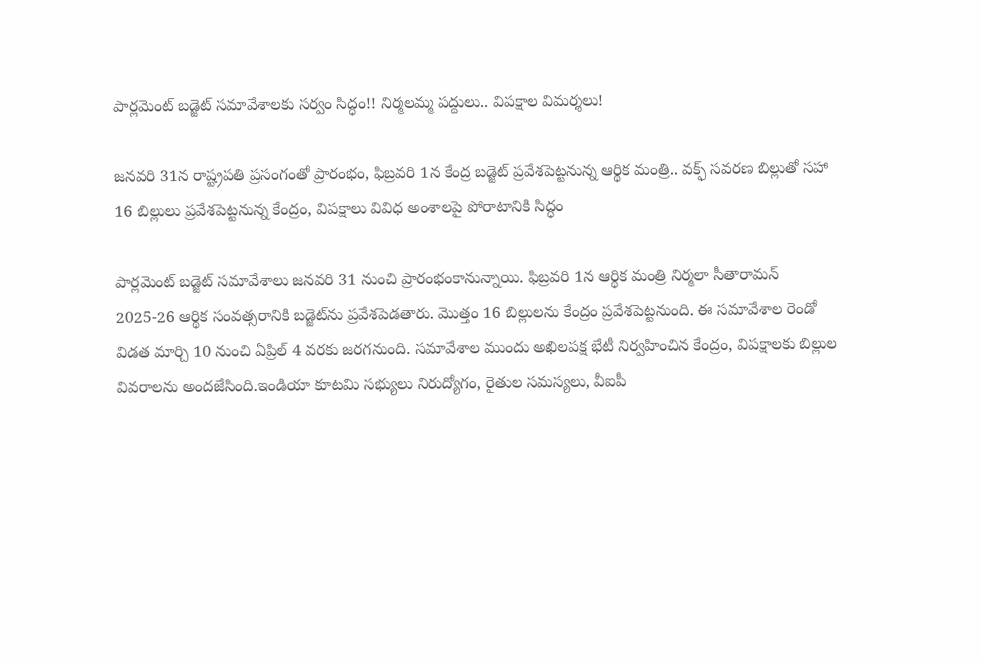పార్లమెంట్ బడ్జెట్ సమావేశాలకు సర్వం సిద్ధం!! నిర్మలమ్మ పద్దులు.. విపక్షాల విమర్శలు!

జనవరి 31న రాష్ట్రపతి ప్రసంగంతో ప్రారంభం, ఫిబ్రవరి 1న కేంద్ర బడ్జెట్ ప్రవేశపెట్టనున్న ఆర్థిక మంత్రి.. వక్ఫ్ సవరణ బిల్లుతో సహా 16 బిల్లులు ప్రవేశపెట్టనున్న కేంద్రం, విపక్షాలు వివిధ అంశాలపై పోరాటానికి సిద్ధం

పార్లమెంట్ బడ్జెట్ సమావేశాలు జనవరి 31 నుంచి ప్రారంభంకానున్నాయి. ఫిబ్రవరి 1న ఆర్థిక మంత్రి నిర్మలా సీతారామన్ 2025-26 ఆర్థిక సంవత్సరానికి బడ్జెట్‌ను ప్రవేశపెడతారు. మొత్తం 16 బిల్లులను కేంద్రం ప్రవేశపెట్టనుంది. ఈ సమావేశాల రెండో విడత మార్చి 10 నుంచి ఏప్రిల్ 4 వరకు జరగనుంది. సమావేశాల ముందు అఖిలపక్ష భేటీ నిర్వహించిన కేంద్రం, విపక్షాలకు బిల్లుల వివరాలను అందజేసింది.ఇండియా కూటమి సభ్యులు నిరుద్యోగం, రైతుల సమస్యలు, వీఐపీ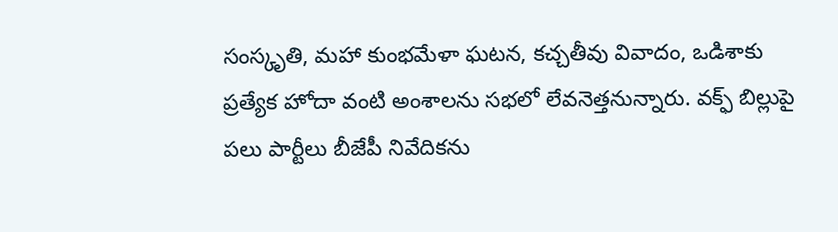సంస్కృతి, మహా కుంభమేళా ఘటన, కచ్చతీవు వివాదం, ఒడిశాకు ప్రత్యేక హోదా వంటి అంశాలను సభలో లేవనెత్తనున్నారు. వక్ఫ్ బిల్లుపై పలు పార్టీలు బీజేపీ నివేదికను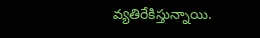వ్యతిరేకిస్తున్నాయి.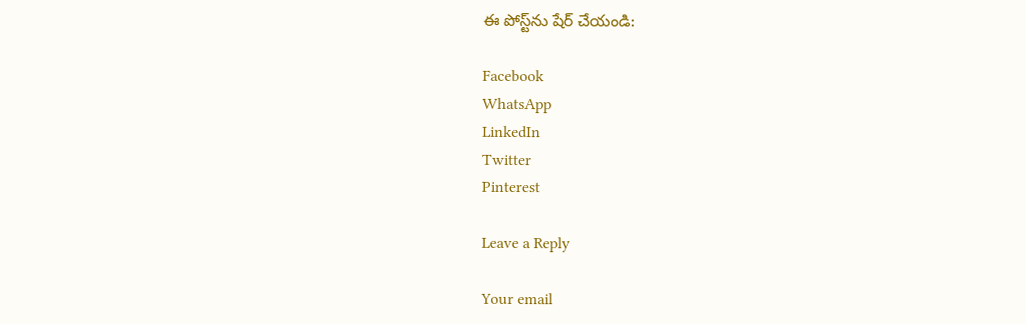ఈ పోస్ట్‌ను షేర్ చేయండి:

Facebook
WhatsApp
LinkedIn
Twitter
Pinterest

Leave a Reply

Your email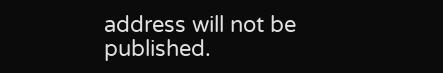address will not be published.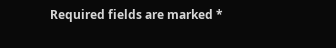Required fields are marked *